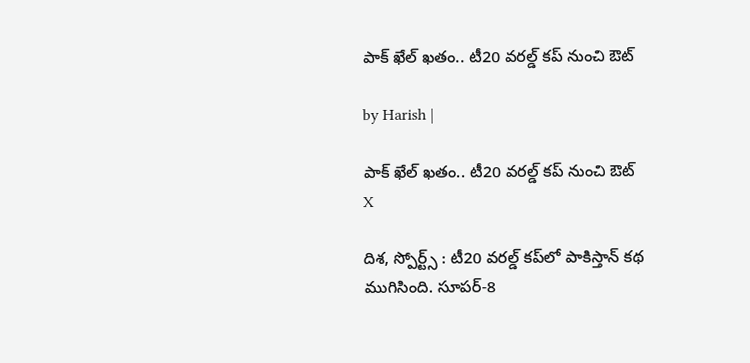పాక్ ఖేల్ ఖతం.. టీ20 వరల్డ్ కప్ నుంచి ఔట్

by Harish |

పాక్ ఖేల్ ఖతం.. టీ20 వరల్డ్ కప్ నుంచి ఔట్
X

దిశ, స్పోర్ట్స్ : టీ20 వరల్డ్ కప్‌‌లో పాకిస్తాన్ కథ ముగిసింది. సూపర్-8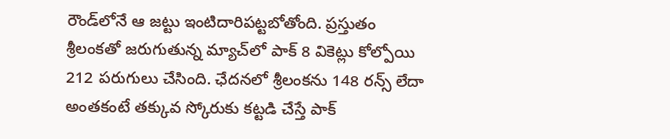రౌండ్‌లోనే ఆ జట్టు ఇంటిదారిపట్టబోతోంది. ప్రస్తుతం శ్రీలంకతో జరుగుతున్న మ్యాచ్‌లో పాక్ 8 వికెట్లు కోల్పోయి 212 పరుగులు చేసింది. ఛేదనలో శ్రీలంకను 148 రన్స్ లేదా అంతకంటే తక్కువ స్కోరుకు కట్టడి చేస్తే పాక్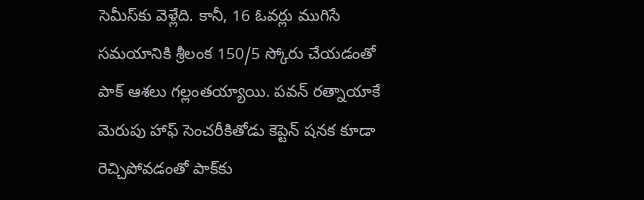సెమీస్‌కు వెళ్లేది. కానీ, 16 ఓవర్లు ముగిసే సమయానికి శ్రీలంక 150/5 స్కోరు చేయడంతో పాక్ ఆశలు గల్లంతయ్యాయి. పవన్ రత్నాయాకే మెరుపు హాఫ్ సెంచరీకితోడు కెప్టెన్ షనక కూడా రెచ్చిపోవడంతో పాక్‌కు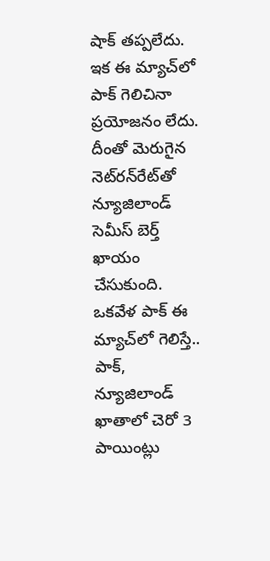షాక్ తప్పలేదు. ఇక ఈ మ్యాచ్‌లో పాక్ గెలిచినా ప్రయోజనం లేదు. దీంతో మెరుగైన నెట్‌రన్‌రేట్‌తో న్యూజిలాండ్ సెమీస్ బెర్త్ ఖాయం చేసుకుంది. ఒకవేళ పాక్ ఈ మ్యాచ్‌లో గెలిస్తే.. పాక్, న్యూజిలాండ్ ఖాతాలో చెరో 3 పాయింట్లు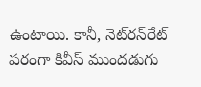ఉంటాయి. కానీ, నెట్‌రన్‌రేట్ పరంగా కివీస్ ముందడుగు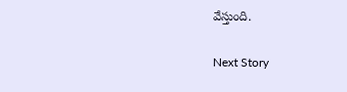వేస్తుంది.

Next Story